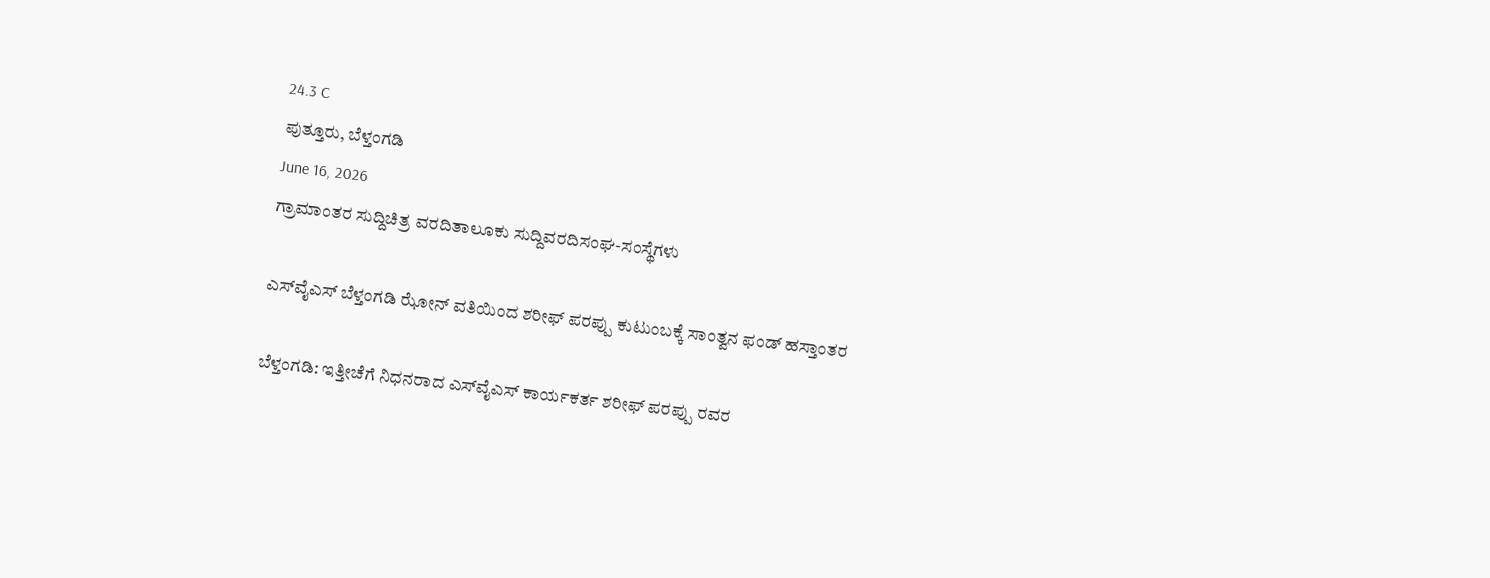24.3 C
ಪುತ್ತೂರು, ಬೆಳ್ತಂಗಡಿ
June 16, 2026
ಗ್ರಾಮಾಂತರ ಸುದ್ದಿಚಿತ್ರ ವರದಿತಾಲೂಕು ಸುದ್ದಿವರದಿಸಂಘ-ಸಂಸ್ಥೆಗಳು

ಎಸ್‌ವೈಎಸ್ ಬೆಳ್ತಂಗಡಿ ಝೋನ್ ವತಿಯಿಂದ ಶರೀಫ್ ಪರಪ್ಪು ಕುಟುಂಬಕ್ಕೆ ಸಾಂತ್ವನ ಫಂಡ್ ಹಸ್ತಾಂತರ

ಬೆಳ್ತಂಗಡಿ: ಇತ್ತೀಚೆಗೆ ನಿಧನರಾದ ಎಸ್‌ವೈಎಸ್ ಕಾರ್ಯಕರ್ತ ಶರೀಫ್ ಪರಪ್ಪು ರವರ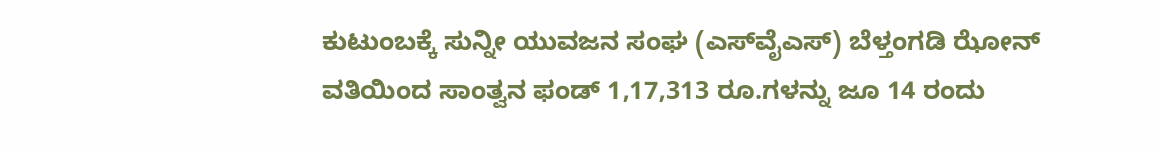ಕುಟುಂಬಕ್ಕೆ ಸುನ್ನೀ ಯುವಜನ ಸಂಘ (ಎಸ್‌ವೈಎಸ್) ಬೆಳ್ತಂಗಡಿ ಝೋನ್ ವತಿಯಿಂದ ಸಾಂತ್ವನ ಫಂಡ್ 1,17,313 ರೂ.ಗಳನ್ನು ಜೂ 14 ರಂದು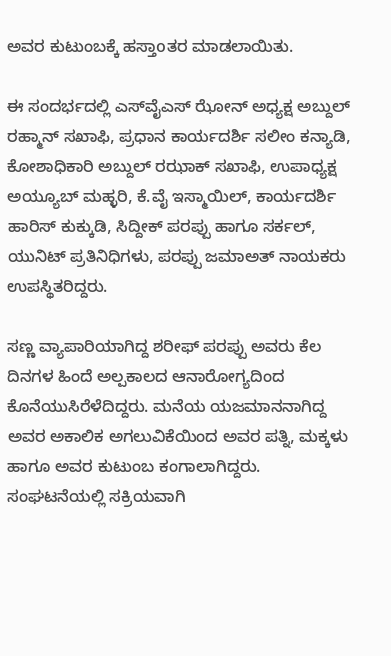ಅವರ ಕುಟುಂಬಕ್ಕೆ ಹಸ್ತಾoತರ ಮಾಡಲಾಯಿತು.

ಈ ಸಂದರ್ಭದಲ್ಲಿ ಎಸ್‌ವೈಎಸ್ ಝೋನ್ ಅಧ್ಯಕ್ಷ ಅಬ್ದುಲ್ ರಹ್ಮಾನ್ ಸಖಾಫಿ, ಪ್ರಧಾನ ಕಾರ್ಯದರ್ಶಿ ಸಲೀಂ ಕನ್ಯಾಡಿ, ಕೋಶಾಧಿಕಾರಿ ಅಬ್ದುಲ್ ರಝಾಕ್ ಸಖಾಫಿ, ಉಪಾಧ್ಯಕ್ಷ ಅಯ್ಯೂಬ್ ಮಹ್ಳರಿ, ಕೆ.ವೈ ಇಸ್ಮಾಯಿಲ್, ಕಾರ್ಯದರ್ಶಿ ಹಾರಿಸ್ ಕುಕ್ಕುಡಿ, ಸಿದ್ದೀಕ್ ಪರಪ್ಪು ಹಾಗೂ ಸರ್ಕಲ್, ಯುನಿಟ್ ಪ್ರತಿನಿಧಿಗಳು, ಪರಪ್ಪು ಜಮಾಅತ್ ನಾಯಕರು ಉಪಸ್ಥಿತರಿದ್ದರು.

ಸಣ್ಣ ವ್ಯಾಪಾರಿಯಾಗಿದ್ದ ಶರೀಫ್ ಪರಪ್ಪು ಅವರು ಕೆಲ ದಿನಗಳ ಹಿಂದೆ ಅಲ್ಪಕಾಲದ ಆನಾರೋಗ್ಯದಿಂದ ಕೊನೆಯುಸಿರೆಳೆದಿದ್ದರು. ಮನೆಯ ಯಜಮಾನನಾಗಿದ್ದ ಅವರ ಅಕಾಲಿಕ ಅಗಲುವಿಕೆಯಿಂದ ಅವರ ಪತ್ನಿ, ಮಕ್ಕಳು‌ ಹಾಗೂ ಅವರ ಕುಟುಂಬ ಕಂಗಾಲಾಗಿದ್ದರು. ಸಂಘಟನೆಯಲ್ಲಿ ಸಕ್ರಿಯವಾಗಿ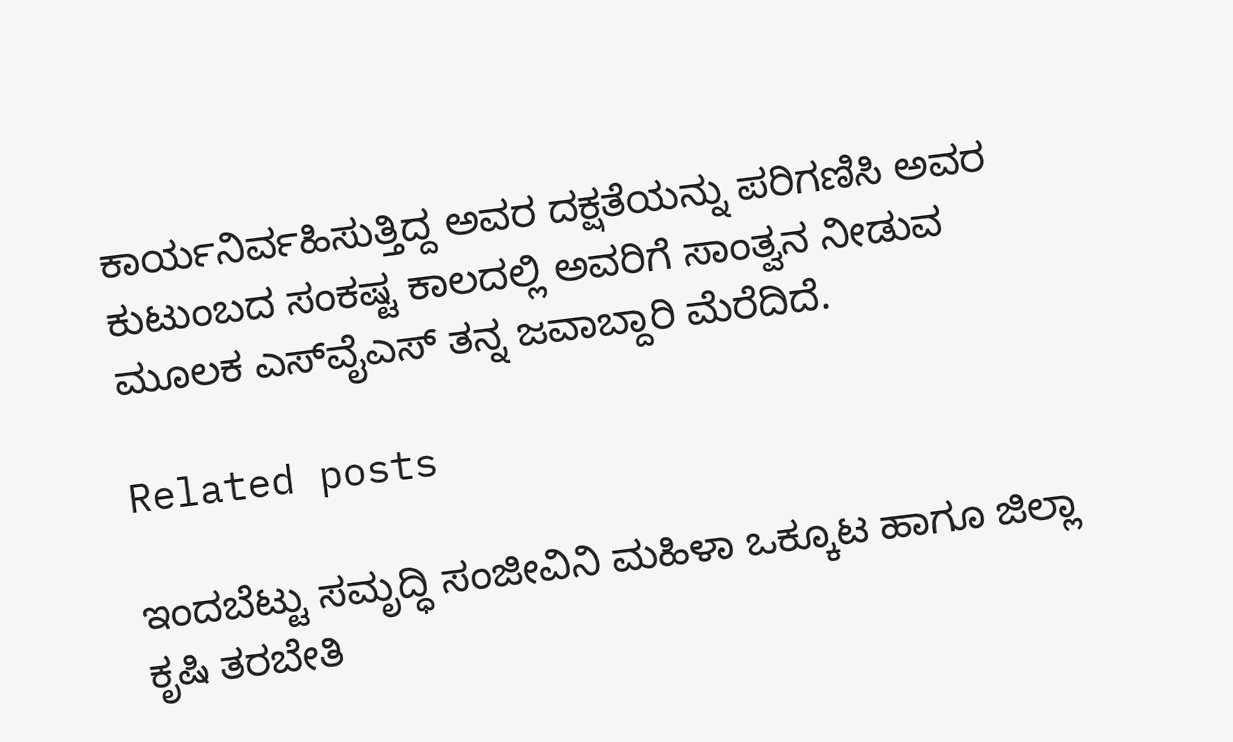ಕಾರ್ಯನಿರ್ವಹಿಸುತ್ತಿದ್ದ ಅವರ ದಕ್ಷತೆಯನ್ನು ಪರಿಗಣಿಸಿ ಅವರ ಕುಟುಂಬದ ಸಂಕಷ್ಟ ಕಾಲದಲ್ಲಿ ಅವರಿಗೆ ಸಾಂತ್ವನ ನೀಡುವ ಮೂಲಕ ಎಸ್‌ವೈಎಸ್ ತನ್ನ ಜವಾಬ್ದಾರಿ ಮೆರೆದಿದೆ.

Related posts

ಇಂದಬೆಟ್ಟು ಸಮೃದ್ಧಿ ಸಂಜೀವಿನಿ ಮಹಿಳಾ ಒಕ್ಕೂಟ ಹಾಗೂ ಜಿಲ್ಲಾ ಕೃಷಿ ತರಬೇತಿ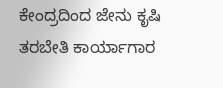ಕೇಂದ್ರದಿಂದ ಜೇನು ಕೃಷಿ ತರಬೇತಿ ಕಾರ್ಯಾಗಾರ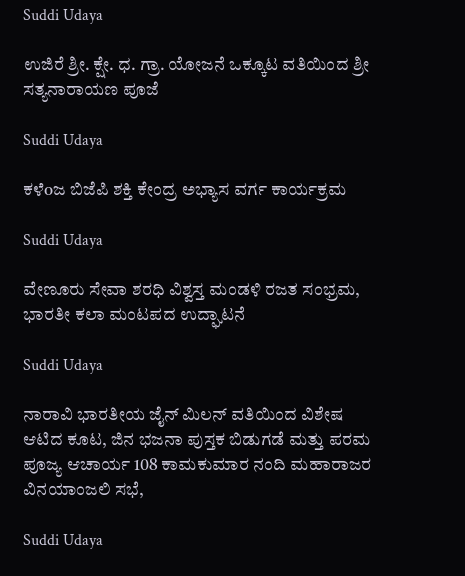Suddi Udaya

ಉಜಿರೆ ಶ್ರೀ. ಕ್ಷೇ. ಧ. ಗ್ರಾ. ಯೋಜನೆ ಒಕ್ಕೂಟ ವತಿಯಿಂದ ಶ್ರೀ ಸತ್ಯನಾರಾಯಣ ಪೂಜೆ

Suddi Udaya

ಕಳೆoಜ ಬಿಜೆಪಿ ಶಕ್ತಿ ಕೇಂದ್ರ ಅಭ್ಯಾಸ ವರ್ಗ ಕಾರ್ಯಕ್ರಮ

Suddi Udaya

ವೇಣೂರು ಸೇವಾ ಶರಧಿ ವಿಶ್ವಸ್ತ ಮಂಡಳಿ ರಜತ ಸಂಭ್ರಮ, ಭಾರತೀ ಕಲಾ ಮಂಟಪದ ಉದ್ಘಾಟನೆ

Suddi Udaya

ನಾರಾವಿ ಭಾರತೀಯ ಜೈನ್ ಮಿಲನ್ ವತಿಯಿಂದ ವಿಶೇಷ ಆಟಿದ ಕೂಟ, ಜಿನ ಭಜನಾ ಪುಸ್ತಕ ಬಿಡುಗಡೆ ಮತ್ತು ಪರಮ ಪೂಜ್ಯ ಆಚಾರ್ಯ 108 ಕಾಮಕುಮಾರ ನಂದಿ ಮಹಾರಾಜರ ವಿನಯಾಂಜಲಿ ಸಭೆ,

Suddi Udaya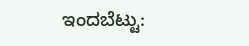ಇಂದಬೆಟ್ಟು: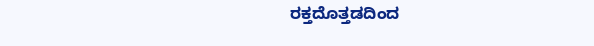ರಕ್ತದೊತ್ತಡದಿಂದ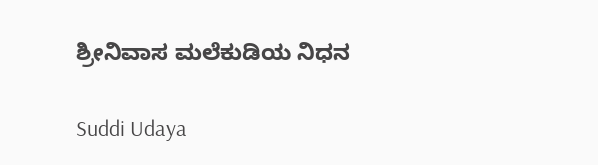ಶ್ರೀನಿವಾಸ ಮಲೆಕುಡಿಯ ನಿಧನ

Suddi Udaya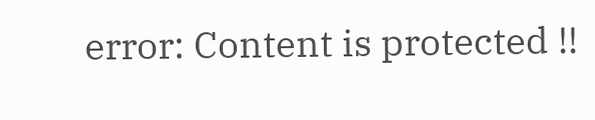error: Content is protected !!